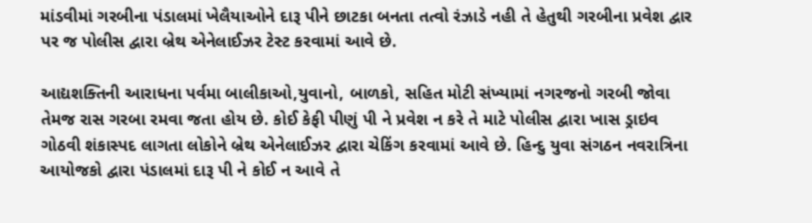માંડવીમાં ગરબીના પંડાલમાં ખેલૈયાઓને દારૂ પીને છાટકા બનતા તત્વો રંઝાડે નહી તે હેતુથી ગરબીના પ્રવેશ દ્વાર પર જ પોલીસ દ્વારા બ્રેથ એનેલાઈઝર ટેસ્ટ કરવામાં આવે છે.

આદ્યશક્તિની આરાધના પર્વમા બાલીકાઓ,યુવાનો, બાળકો, સહિત મોટી સંખ્યામાં નગરજનો ગરબી જોવા તેમજ રાસ ગરબા રમવા જતા હોય છે. કોઈ કેફી પીણું પી ને પ્રવેશ ન કરે તે માટે પોલીસ દ્વારા ખાસ ડ્રાઇવ ગોઠવી શંકાસ્પદ લાગતા લોકોને બ્રેથ એનેલાઈઝર દ્વારા ચેકિંગ કરવામાં આવે છે. હિન્દુ યુવા સંગઠન નવરાત્રિના આયોજકો દ્વારા પંડાલમાં દારૂ પી ને કોઈ ન આવે તે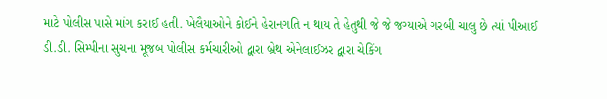માટે પોલીસ પાસે માંગ કરાઈ હતી. ખેલૈયાઓને કોઈને હેરાનગતિ ન થાય તે હેતુથી જે જે જગ્યાએ ગરબી ચાલુ છે ત્યાં પીઆઈ ડી.ડી. સિમ્પીના સુચના મૂજબ પોલીસ કર્મચારીઓ દ્વારા બ્રેથ એનેલાઈઝર દ્વારા ચેકિંગ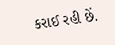કરાઈ રહી છેં.